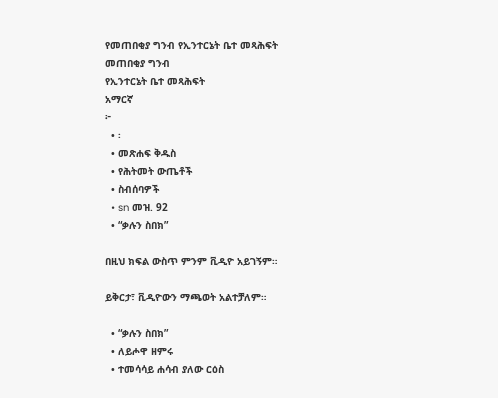የመጠበቂያ ግንብ የኢንተርኔት ቤተ መጻሕፍት
መጠበቂያ ግንብ
የኢንተርኔት ቤተ መጻሕፍት
አማርኛ
፦
  • ፡
  • መጽሐፍ ቅዱስ
  • የሕትመት ውጤቶች
  • ስብሰባዎች
  • sn መዝ. 92
  • “ቃሉን ስበክ”

በዚህ ክፍል ውስጥ ምንም ቪዲዮ አይገኝም።

ይቅርታ፣ ቪዲዮውን ማጫወት አልተቻለም።

  • “ቃሉን ስበክ”
  • ለይሖዋ ዘምሩ
  • ተመሳሳይ ሐሳብ ያለው ርዕስ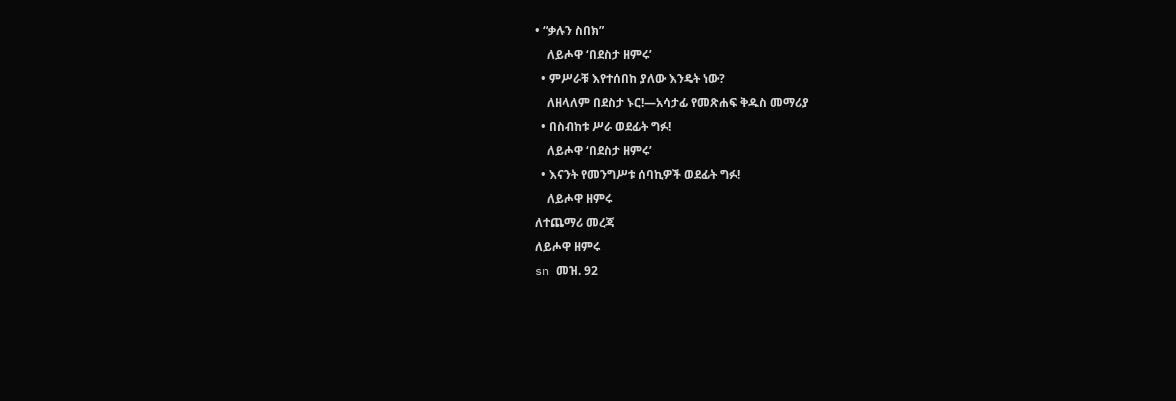• “ቃሉን ስበክ”
    ለይሖዋ ‘በደስታ ዘምሩ’
  • ምሥራቹ እየተሰበከ ያለው እንዴት ነው?
    ለዘላለም በደስታ ኑር!—አሳታፊ የመጽሐፍ ቅዱስ መማሪያ
  • በስብከቱ ሥራ ወደፊት ግፉ!
    ለይሖዋ ‘በደስታ ዘምሩ’
  • እናንት የመንግሥቱ ሰባኪዎች ወደፊት ግፉ!
    ለይሖዋ ዘምሩ
ለተጨማሪ መረጃ
ለይሖዋ ዘምሩ
sn መዝ. 92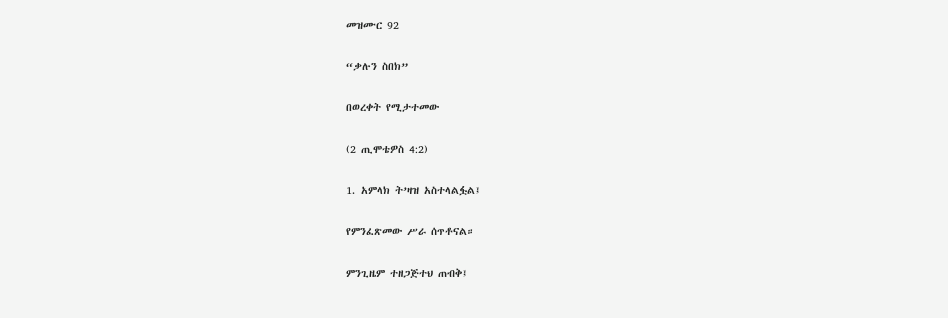መዝሙር 92

“ቃሉን ስበክ”

በወረቀት የሚታተመው

(2 ጢሞቴዎስ 4:2)

1. አምላክ ት’ዛዝ አስተላልፏል፤

የምንፈጽመው ሥራ ሰጥቶናል።

ምንጊዜም ተዘጋጅተህ ጠብቅ፤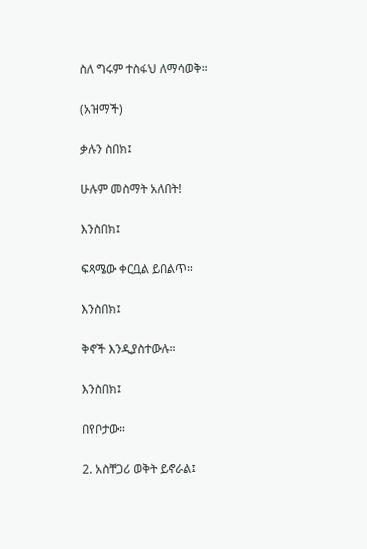ስለ ግሩም ተስፋህ ለማሳወቅ።

(አዝማች)

ቃሉን ስበክ፤

ሁሉም መስማት አለበት!

እንስበክ፤

ፍጻሜው ቀርቧል ይበልጥ።

እንስበክ፤

ቅኖች እንዲያስተውሉ።

እንስበክ፤

በየቦታው።

2. አስቸጋሪ ወቅት ይኖራል፤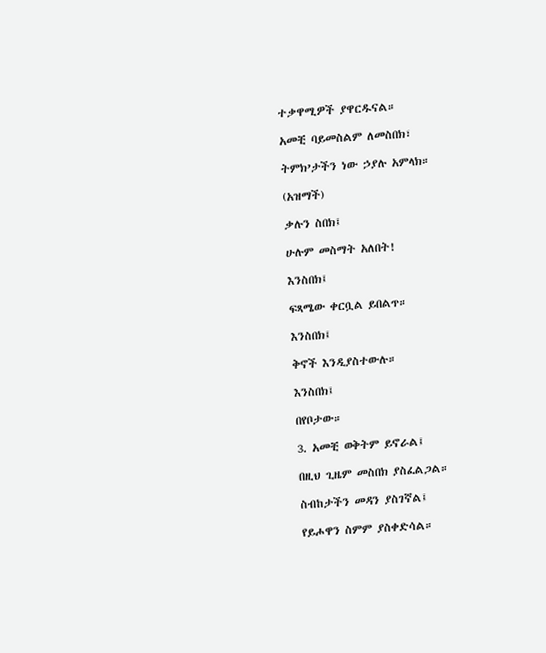ተቃዋሚዎች ያዋርዱናል።

አመቺ ባይመስልም ለመስበክ፣

ትምክ’ታችን ነው ኃያሉ አምላክ።

(አዝማች)

ቃሉን ስበክ፤

ሁሉም መስማት አለበት!

እንስበክ፤

ፍጻሜው ቀርቧል ይበልጥ።

እንስበክ፤

ቅኖች እንዲያስተውሉ።

እንስበክ፤

በየቦታው።

3. አመቺ ወቅትም ይኖራል፤

በዚህ ጊዜም መስበክ ያስፈልጋል።

ስብከታችን መዳን ያስገኛል፤

የይሖዋን ስምም ያስቀድሳል።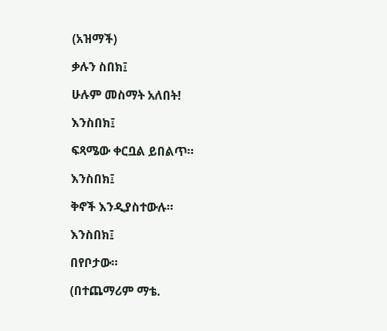(አዝማች)

ቃሉን ስበክ፤

ሁሉም መስማት አለበት!

እንስበክ፤

ፍጻሜው ቀርቧል ይበልጥ።

እንስበክ፤

ቅኖች እንዲያስተውሉ።

እንስበክ፤

በየቦታው።

(በተጨማሪም ማቴ.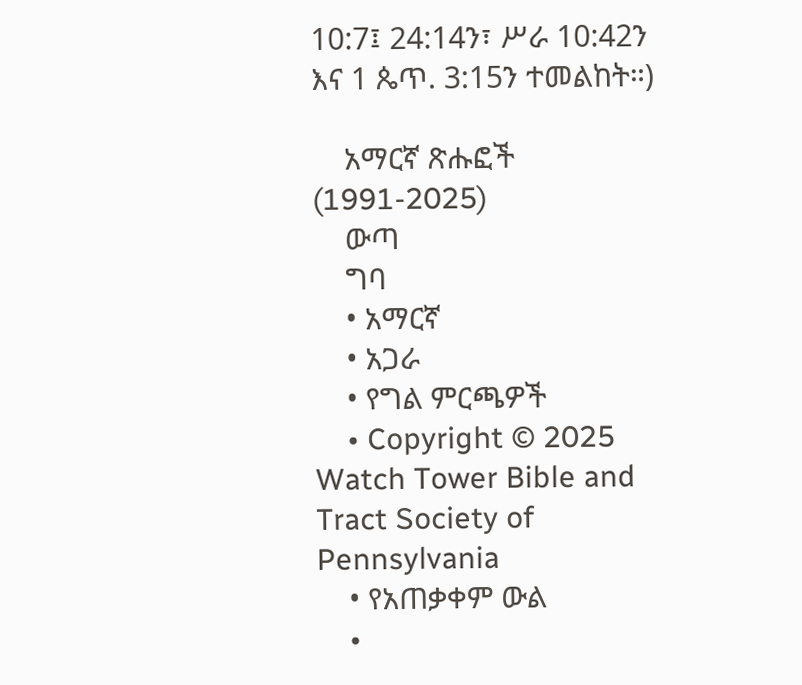10:7፤ 24:14ን፣ ሥራ 10:42ን እና 1 ጴጥ. 3:15ን ተመልከት።)

    አማርኛ ጽሑፎች (1991-2025)
    ውጣ
    ግባ
    • አማርኛ
    • አጋራ
    • የግል ምርጫዎች
    • Copyright © 2025 Watch Tower Bible and Tract Society of Pennsylvania
    • የአጠቃቀም ውል
    •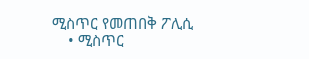ሚስጥር የመጠበቅ ፖሊሲ
    • ሚስጥር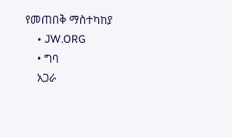የመጠበቅ ማስተካከያ
    • JW.ORG
    • ግባ
    አጋራ